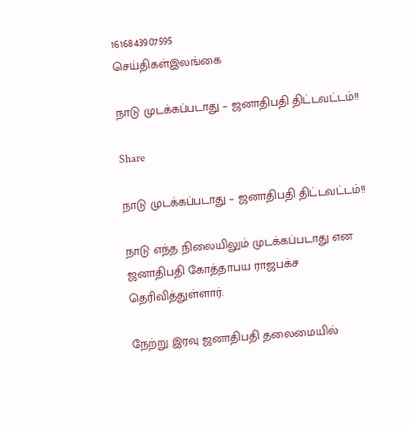1616843907595
செய்திகள்இலங்கை

நாடு முடக்கப்படாது – ஜனாதிபதி திட்டவட்டம்!!

Share

நாடு முடக்கப்படாது – ஜனாதிபதி திட்டவட்டம்!!

நாடு எந்த நிலையிலும் முடக்கப்படாது என ஜனாதிபதி கோத்தாபய ராஜபக்ச தெரிவித்துள்ளார்.

நேற்று இரவு ஜனாதிபதி தலைமையில்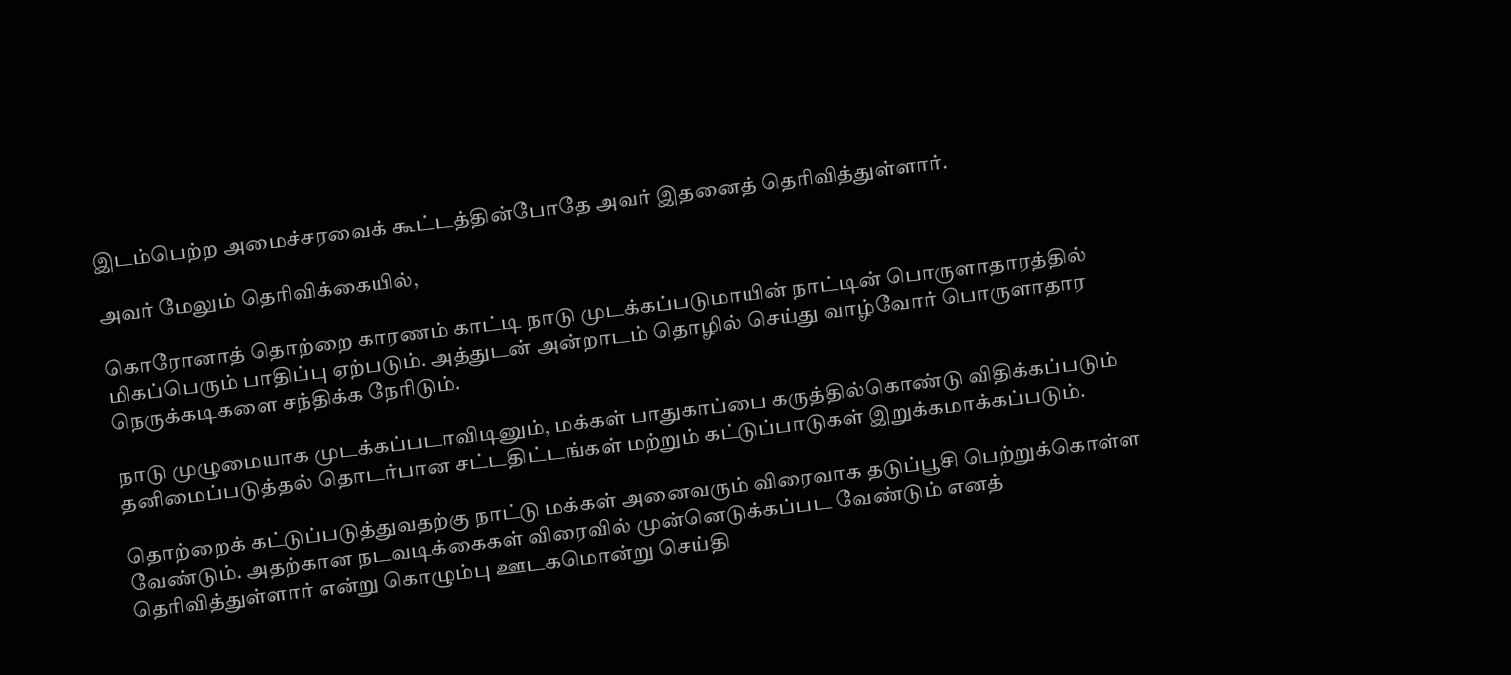இடம்பெற்ற அமைச்சரவைக் கூட்டத்தின்போதே அவர் இதனைத் தெரிவித்துள்ளார்.

அவர் மேலும் தெரிவிக்கையில்,

கொரோனாத் தொற்றை காரணம் காட்டி நாடு முடக்கப்படுமாயின் நாட்டின் பொருளாதாரத்தில் மிகப்பெரும் பாதிப்பு ஏற்படும். அத்துடன் அன்றாடம் தொழில் செய்து வாழ்வோர் பொருளாதார நெருக்கடிகளை சந்திக்க நேரிடும்.

நாடு முழுமையாக முடக்கப்படாவிடினும், மக்கள் பாதுகாப்பை கருத்தில்கொண்டு விதிக்கப்படும் தனிமைப்படுத்தல் தொடர்பான சட்டதிட்டங்கள் மற்றும் கட்டுப்பாடுகள் இறுக்கமாக்கப்படும்.

தொற்றைக் கட்டுப்படுத்துவதற்கு நாட்டு மக்கள் அனைவரும் விரைவாக தடுப்பூசி பெற்றுக்கொள்ள வேண்டும். அதற்கான நடவடிக்கைகள் விரைவில் முன்னெடுக்கப்பட வேண்டும் எனத் தெரிவித்துள்ளார் என்று கொழும்பு ஊடகமொன்று செய்தி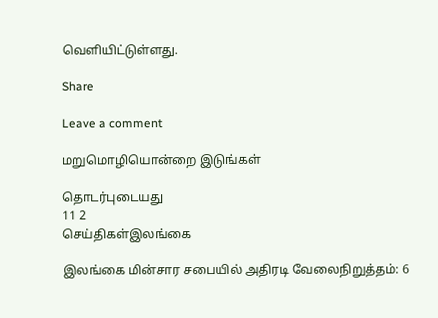வெளியிட்டுள்ளது.

Share

Leave a comment

மறுமொழியொன்றை இடுங்கள்

தொடர்புடையது
11 2
செய்திகள்இலங்கை

இலங்கை மின்சார சபையில் அதிரடி வேலைநிறுத்தம்: 6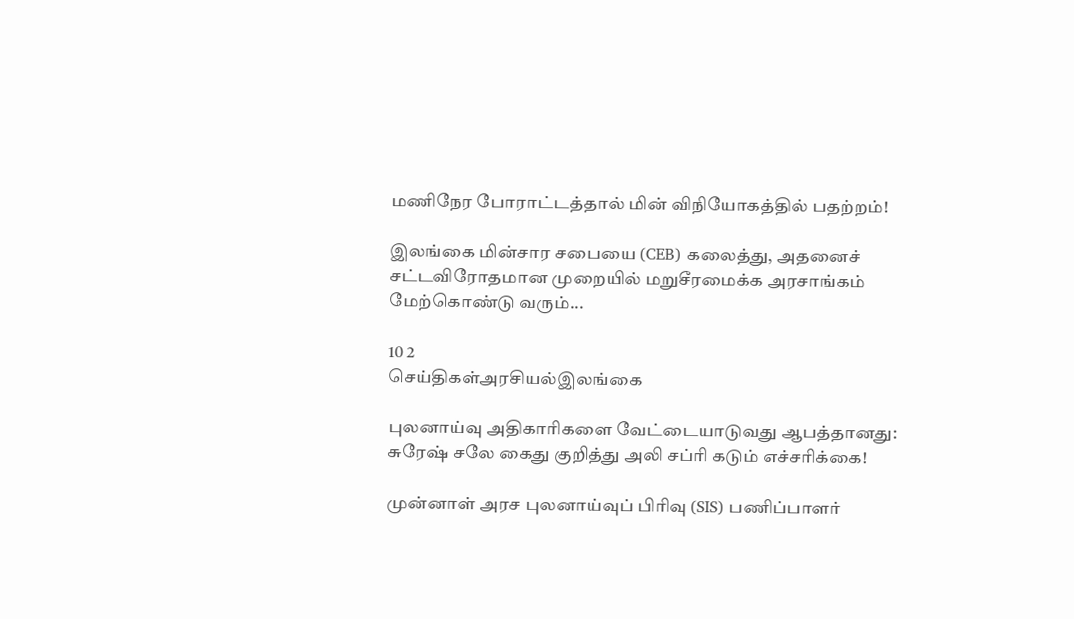மணிநேர போராட்டத்தால் மின் விநியோகத்தில் பதற்றம்!

இலங்கை மின்சார சபையை (CEB) கலைத்து, அதனைச் சட்டவிரோதமான முறையில் மறுசீரமைக்க அரசாங்கம் மேற்கொண்டு வரும்...

10 2
செய்திகள்அரசியல்இலங்கை

புலனாய்வு அதிகாரிகளை வேட்டையாடுவது ஆபத்தானது: சுரேஷ் சலே கைது குறித்து அலி சப்ரி கடும் எச்சரிக்கை!

முன்னாள் அரச புலனாய்வுப் பிரிவு (SIS) பணிப்பாளர்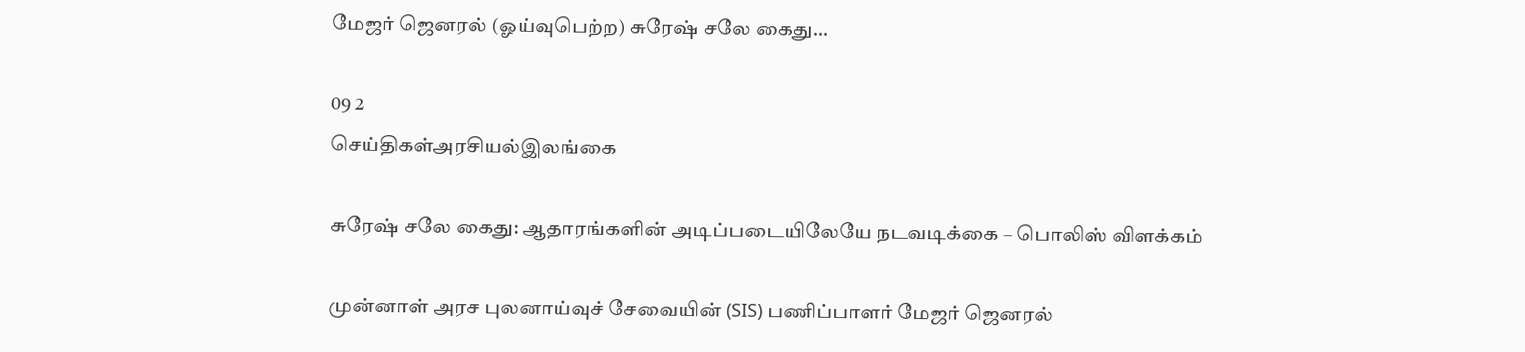மேஜர் ஜெனரல் (ஓய்வுபெற்ற) சுரேஷ் சலே கைது...

09 2
செய்திகள்அரசியல்இலங்கை

சுரேஷ் சலே கைது: ஆதாரங்களின் அடிப்படையிலேயே நடவடிக்கை – பொலிஸ் விளக்கம்

முன்னாள் அரச புலனாய்வுச் சேவையின் (SIS) பணிப்பாளர் மேஜர் ஜெனரல்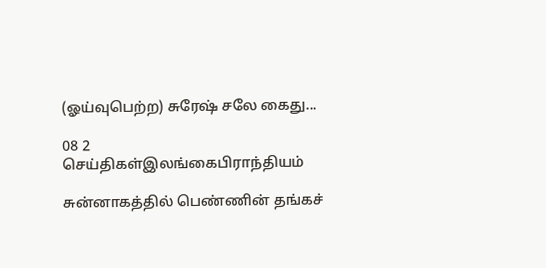(ஓய்வுபெற்ற) சுரேஷ் சலே கைது...

08 2
செய்திகள்இலங்கைபிராந்தியம்

சுன்னாகத்தில் பெண்ணின் தங்கச்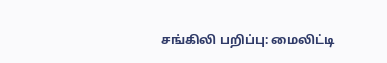சங்கிலி பறிப்பு: மைலிட்டி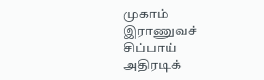முகாம் இராணுவச் சிப்பாய் அதிரடிக்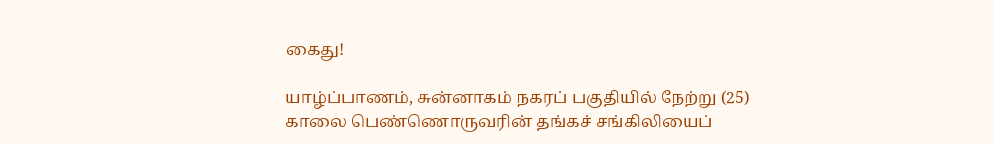கைது!

யாழ்ப்பாணம், சுன்னாகம் நகரப் பகுதியில் நேற்று (25) காலை பெண்ணொருவரின் தங்கச் சங்கிலியைப்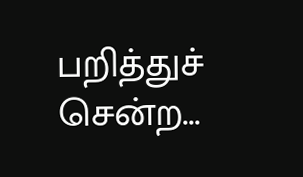பறித்துச் சென்ற...